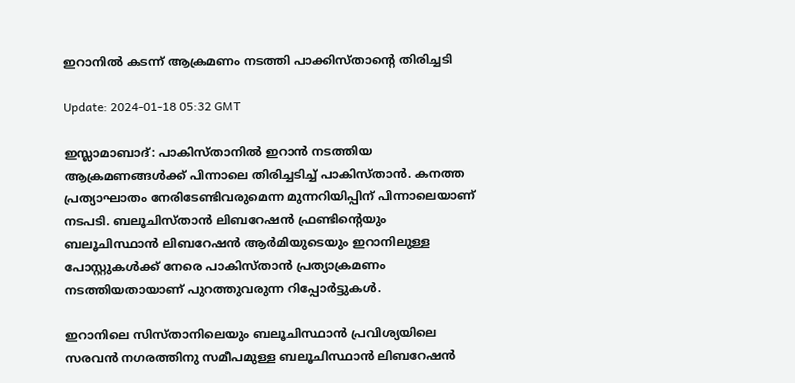ഇറാനില്‍ കടന്ന് ആക്രമണം നടത്തി പാക്കിസ്താന്റെ തിരിച്ചടി

Update: 2024-01-18 05:32 GMT

ഇസ്ലാമാബാദ്: പാകിസ്താനില്‍ ഇറാന്‍ നടത്തിയ ആക്രമണങ്ങള്‍ക്ക് പിന്നാലെ തിരിച്ചടിച്ച് പാകിസ്താന്‍. കനത്ത പ്രത്യാഘാതം നേരിടേണ്ടിവരുമെന്ന മുന്നറിയിപ്പിന് പിന്നാലെയാണ് നടപടി. ബലൂചിസ്താന്‍ ലിബറേഷന്‍ ഫ്രണ്ടിന്റെയും ബലൂചിസ്ഥാന്‍ ലിബറേഷന്‍ ആര്‍മിയുടെയും ഇറാനിലുള്ള പോസ്റ്റുകള്‍ക്ക് നേരെ പാകിസ്താന്‍ പ്രത്യാക്രമണം നടത്തിയതായാണ് പുറത്തുവരുന്ന റിപ്പോര്‍ട്ടുകള്‍.

ഇറാനിലെ സിസ്താനിലെയും ബലൂചിസ്ഥാന്‍ പ്രവിശ്യയിലെ സരവന്‍ നഗരത്തിനു സമീപമുള്ള ബലൂചിസ്ഥാന്‍ ലിബറേഷന്‍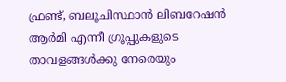ഫ്രണ്ട്, ബലൂചിസ്ഥാന്‍ ലിബറേഷന്‍ ആര്‍മി എന്നീ ഗ്രൂപ്പുകളുടെ താവളങ്ങള്‍ക്കു നേരെയും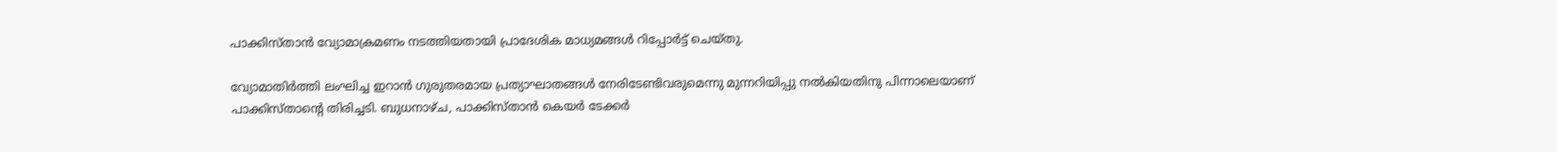പാക്കിസ്താന്‍ വ്യോമാക്രമണം നടത്തിയതായി പ്രാദേശിക മാധ്യമങ്ങള്‍ റിപ്പോര്‍ട്ട് ചെയ്തു.

വ്യോമാതിര്‍ത്തി ലംഘിച്ച ഇറാന്‍ ഗുരുതരമായ പ്രത്യാഘാതങ്ങള്‍ നേരിടേണ്ടിവരുമെന്നു മുന്നറിയിപ്പു നല്‍കിയതിനു പിന്നാലെയാണ് പാക്കിസ്താന്റെ തിരിച്ചടി. ബുധനാഴ്ച, പാക്കിസ്താന്‍ കെയര്‍ ടേക്കര്‍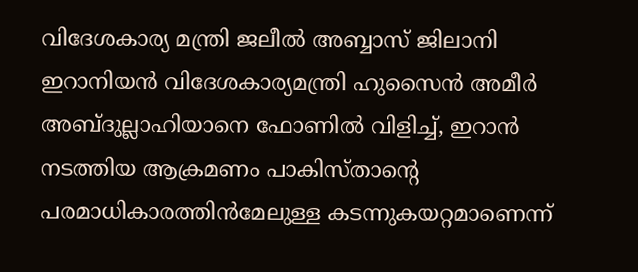വിദേശകാര്യ മന്ത്രി ജലീല്‍ അബ്ബാസ് ജിലാനി ഇറാനിയന്‍ വിദേശകാര്യമന്ത്രി ഹുസൈന്‍ അമീര്‍ അബ്ദുല്ലാഹിയാനെ ഫോണില്‍ വിളിച്ച്, ഇറാന്‍ നടത്തിയ ആക്രമണം പാകിസ്താന്റെ പരമാധികാരത്തിന്‍മേലുള്ള കടന്നുകയറ്റമാണെന്ന്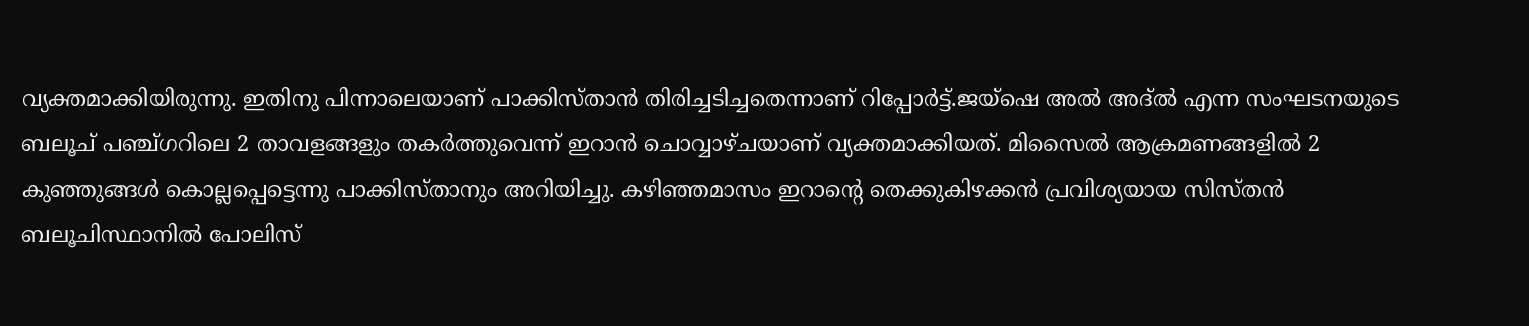വ്യക്തമാക്കിയിരുന്നു. ഇതിനു പിന്നാലെയാണ് പാക്കിസ്താന്‍ തിരിച്ചടിച്ചതെന്നാണ് റിപ്പോര്‍ട്ട്.ജയ്‌ഷെ അല്‍ അദ്ല്‍ എന്ന സംഘടനയുടെ ബലൂച് പഞ്ച്ഗറിലെ 2 താവളങ്ങളും തകര്‍ത്തുവെന്ന് ഇറാന്‍ ചൊവ്വാഴ്ചയാണ് വ്യക്തമാക്കിയത്. മിസൈല്‍ ആക്രമണങ്ങളില്‍ 2 കുഞ്ഞുങ്ങള്‍ കൊല്ലപ്പെട്ടെന്നു പാക്കിസ്താനും അറിയിച്ചു. കഴിഞ്ഞമാസം ഇറാന്റെ തെക്കുകിഴക്കന്‍ പ്രവിശ്യയായ സിസ്തന്‍ ബലൂചിസ്ഥാനില്‍ പോലിസ്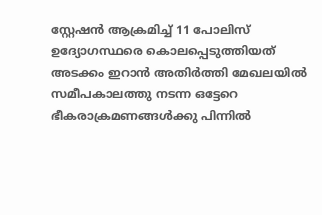സ്റ്റേഷന്‍ ആക്രമിച്ച് 11 പോലിസ് ഉദ്യോഗസ്ഥരെ കൊലപ്പെടുത്തിയത് അടക്കം ഇറാന്‍ അതിര്‍ത്തി മേഖലയില്‍ സമീപകാലത്തു നടന്ന ഒട്ടേറെ ഭീകരാക്രമണങ്ങള്‍ക്കു പിന്നില്‍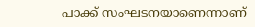പാക്ക് സംഘടനയാണെന്നാണ്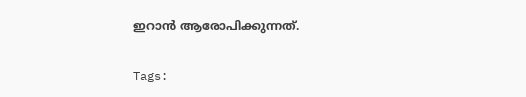ഇറാന്‍ ആരോപിക്കുന്നത്.

Tags: